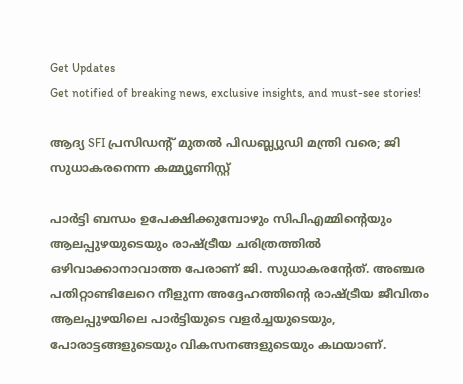Get Updates
Get notified of breaking news, exclusive insights, and must-see stories!

ആദ്യ SFI പ്രസിഡന്റ് മുതൽ പിഡബ്ല്യുഡി മന്ത്രി വരെ; ജി സുധാകരനെന്ന കമ്മ്യൂണിസ്റ്റ്

പാർട്ടി ബന്ധം ഉപേക്ഷിക്കുമ്പോഴും സിപിഎമ്മിന്റെയും ആലപ്പുഴയുടെയും രാഷ്ട്രീയ ചരിത്രത്തിൽ ഒഴിവാക്കാനാവാത്ത പേരാണ് ജി. സുധാകരന്റേത്. അഞ്ചര പതിറ്റാണ്ടിലേറെ നീളുന്ന അദ്ദേഹത്തിന്റെ രാഷ്ട്രീയ ജീവിതം ആലപ്പുഴയിലെ പാർട്ടിയുടെ വളർച്ചയുടെയും, പോരാട്ടങ്ങളുടെയും വികസനങ്ങളുടെയും കഥയാണ്.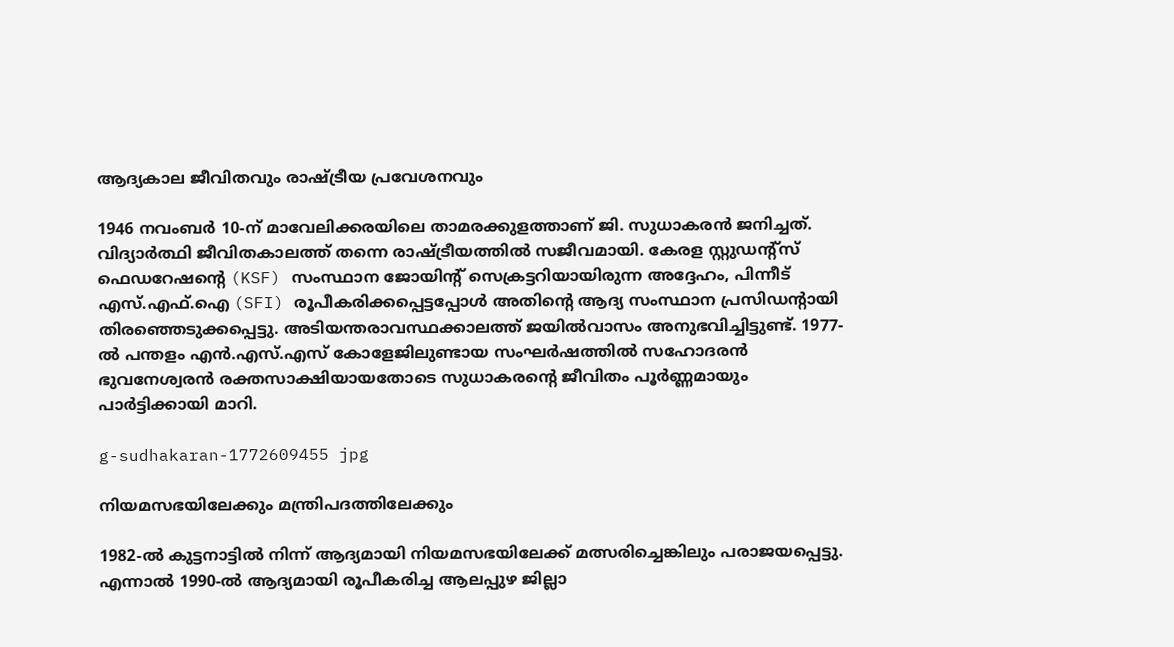ആദ്യകാല ജീവിതവും രാഷ്ട്രീയ പ്രവേശനവും

1946 നവംബർ 10-ന് മാവേലിക്കരയിലെ താമരക്കുളത്താണ് ജി. സുധാകരൻ ജനിച്ചത്. വിദ്യാർത്ഥി ജീവിതകാലത്ത് തന്നെ രാഷ്ട്രീയത്തിൽ സജീവമായി. കേരള സ്റ്റുഡന്റ്സ് ഫെഡറേഷന്റെ (KSF) സംസ്ഥാന ജോയിന്റ് സെക്രട്ടറിയായിരുന്ന അദ്ദേഹം, പിന്നീട് എസ്.എഫ്.ഐ (SFI) രൂപീകരിക്കപ്പെട്ടപ്പോൾ അതിന്റെ ആദ്യ സംസ്ഥാന പ്രസിഡന്റായി തിരഞ്ഞെടുക്കപ്പെട്ടു. അടിയന്തരാവസ്ഥക്കാലത്ത് ജയിൽവാസം അനുഭവിച്ചിട്ടുണ്ട്. 1977-ൽ പന്തളം എൻ.എസ്.എസ് കോളേജിലുണ്ടായ സംഘർഷത്തിൽ സഹോദരൻ ഭുവനേശ്വരൻ രക്തസാക്ഷിയായതോടെ സുധാകരന്റെ ജീവിതം പൂർണ്ണമായും പാർട്ടിക്കായി മാറി.

g-sudhakaran-1772609455 jpg

നിയമസഭയിലേക്കും മന്ത്രിപദത്തിലേക്കും

1982-ൽ കുട്ടനാട്ടിൽ നിന്ന് ആദ്യമായി നിയമസഭയിലേക്ക് മത്സരിച്ചെങ്കിലും പരാജയപ്പെട്ടു. എന്നാൽ 1990-ൽ ആദ്യമായി രൂപീകരിച്ച ആലപ്പുഴ ജില്ലാ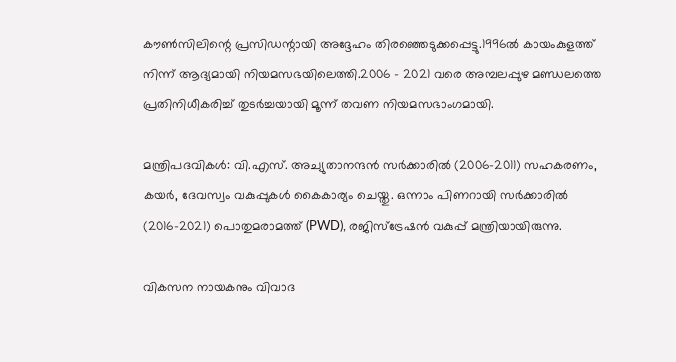കൗൺസിലിന്റെ പ്രസിഡന്റായി അദ്ദേഹം തിരഞ്ഞെടുക്കപ്പെട്ടു.1996ൽ കായംകുളത്ത് നിന്ന് ആദ്യമായി നിയമസഭയിലെത്തി.2006 - 2021 വരെ അമ്പലപ്പുഴ മണ്ഡലത്തെ പ്രതിനിധീകരിച്ച് തുടർച്ചയായി മൂന്ന് തവണ നിയമസഭാംഗമായി.

മന്ത്രിപദവികൾ: വി.എസ്. അച്യുതാനന്ദൻ സർക്കാരിൽ (2006-2011) സഹകരണം, കയർ, ദേവസ്വം വകുപ്പുകൾ കൈകാര്യം ചെയ്തു. ഒന്നാം പിണറായി സർക്കാരിൽ (2016-2021) പൊതുമരാമത്ത് (PWD), രജിസ്ട്രേഷൻ വകുപ്പ് മന്ത്രിയായിരുന്നു.

വികസന നായകനും വിവാദ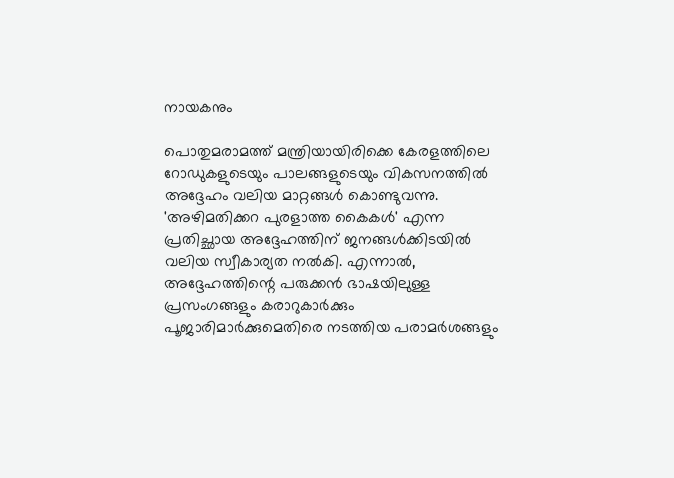നായകനും

പൊതുമരാമത്ത് മന്ത്രിയായിരിക്കെ കേരളത്തിലെ റോഡുകളുടെയും പാലങ്ങളുടെയും വികസനത്തിൽ അദ്ദേഹം വലിയ മാറ്റങ്ങൾ കൊണ്ടുവന്നു. 'അഴിമതിക്കറ പുരളാത്ത കൈകൾ' എന്ന പ്രതിച്ഛായ അദ്ദേഹത്തിന് ജനങ്ങൾക്കിടയിൽ വലിയ സ്വീകാര്യത നൽകി. എന്നാൽ, അദ്ദേഹത്തിന്റെ പരുക്കൻ ഭാഷയിലുള്ള പ്രസംഗങ്ങളും കരാറുകാർക്കും പൂജാരിമാർക്കുമെതിരെ നടത്തിയ പരാമർശങ്ങളും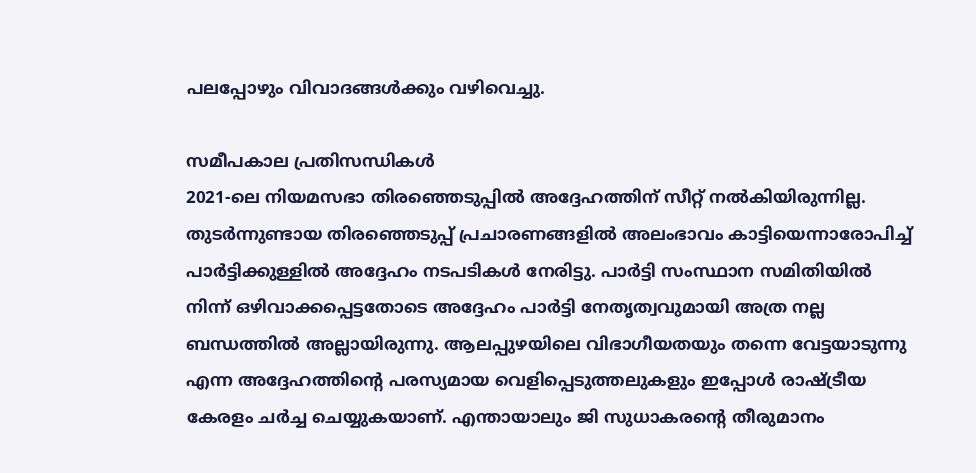പലപ്പോഴും വിവാദങ്ങൾക്കും വഴിവെച്ചു.

സമീപകാല പ്രതിസന്ധികൾ
2021-ലെ നിയമസഭാ തിരഞ്ഞെടുപ്പിൽ അദ്ദേഹത്തിന് സീറ്റ് നൽകിയിരുന്നില്ല. തുടർന്നുണ്ടായ തിരഞ്ഞെടുപ്പ് പ്രചാരണങ്ങളിൽ അലംഭാവം കാട്ടിയെന്നാരോപിച്ച് പാർട്ടിക്കുള്ളിൽ അദ്ദേഹം നടപടികൾ നേരിട്ടു. പാർട്ടി സംസ്ഥാന സമിതിയിൽ നിന്ന് ഒഴിവാക്കപ്പെട്ടതോടെ അദ്ദേഹം പാർട്ടി നേതൃത്വവുമായി അത്ര നല്ല ബന്ധത്തിൽ അല്ലായിരുന്നു. ആലപ്പുഴയിലെ വിഭാഗീയതയും തന്നെ വേട്ടയാടുന്നു എന്ന അദ്ദേഹത്തിന്റെ പരസ്യമായ വെളിപ്പെടുത്തലുകളും ഇപ്പോൾ രാഷ്ട്രീയ കേരളം ചർച്ച ചെയ്യുകയാണ്. എന്തായാലും ജി സുധാകരന്റെ തീരുമാനം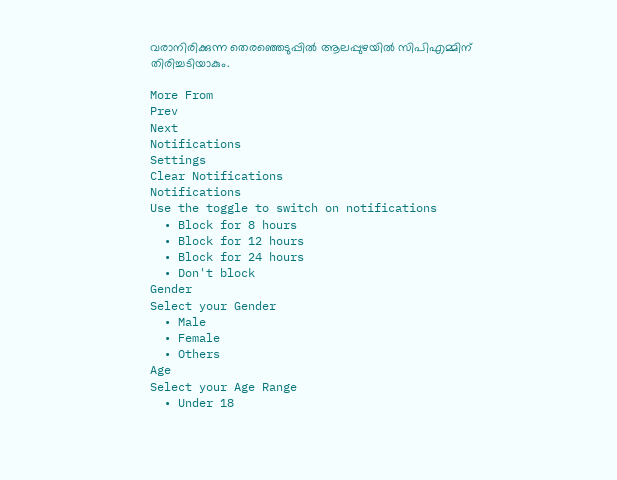വരാനിരിക്കുന്ന തെരഞ്ഞെടുപ്പിൽ ആലപ്പുഴയിൽ സിപിഎമ്മിന് തിരിച്ചടിയാകും.

More From
Prev
Next
Notifications
Settings
Clear Notifications
Notifications
Use the toggle to switch on notifications
  • Block for 8 hours
  • Block for 12 hours
  • Block for 24 hours
  • Don't block
Gender
Select your Gender
  • Male
  • Female
  • Others
Age
Select your Age Range
  • Under 18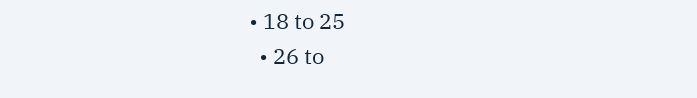• 18 to 25
  • 26 to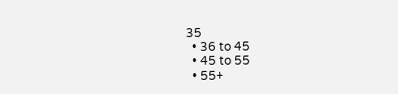35
  • 36 to 45
  • 45 to 55
  • 55+